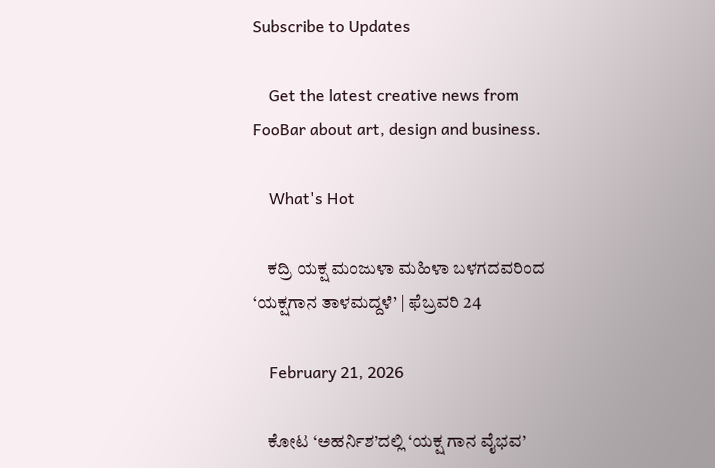Subscribe to Updates

    Get the latest creative news from FooBar about art, design and business.

    What's Hot

    ಕದ್ರಿ ಯಕ್ಷ ಮಂಜುಳಾ ಮಹಿಳಾ ಬಳಗದವರಿಂದ ‘ಯಕ್ಷಗಾನ ತಾಳಮದ್ದಳೆ’ | ಫೆಬ್ರವರಿ 24

    February 21, 2026

    ಕೋಟ ‘ಅಹರ್ನಿಶ’ದಲ್ಲಿ ‘ಯಕ್ಷ ಗಾನ ವೈಭವ’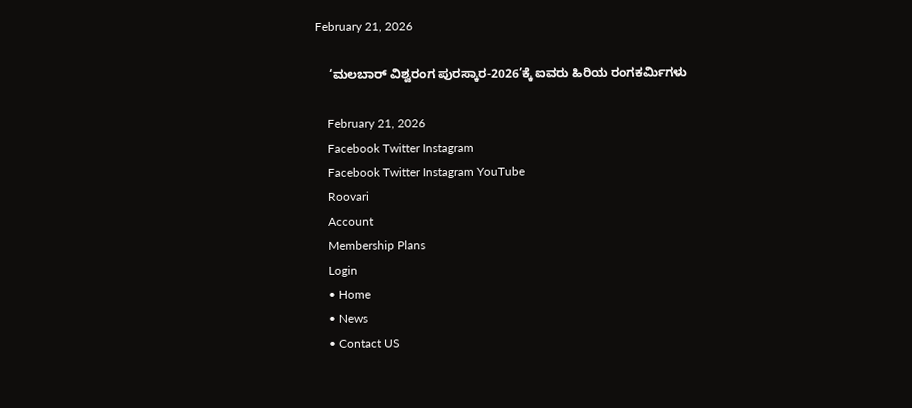February 21, 2026

    ‘ಮಲಬಾರ್ ವಿಶ್ವರಂಗ ಪುರಸ್ಕಾರ-2026’ಕ್ಕೆ ಐವರು ಹಿರಿಯ ರಂಗಕರ್ಮಿಗಳು

    February 21, 2026
    Facebook Twitter Instagram
    Facebook Twitter Instagram YouTube
    Roovari
    Account
    Membership Plans
    Login
    • Home
    • News
    • Contact US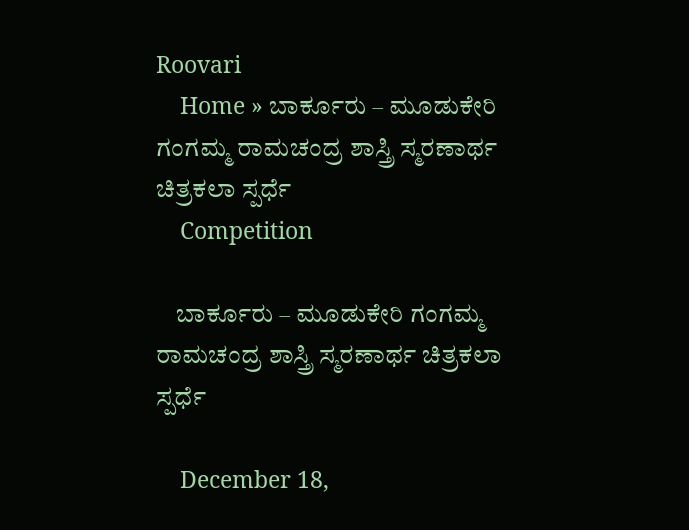Roovari
    Home » ಬಾರ್ಕೂರು – ಮೂಡುಕೇರಿ ಗಂಗಮ್ಮ ರಾಮಚಂದ್ರ ಶಾಸ್ತ್ರಿ ಸ್ಮರಣಾರ್ಥ ಚಿತ್ರಕಲಾ ಸ್ಪರ್ಧೆ
    Competition

    ಬಾರ್ಕೂರು – ಮೂಡುಕೇರಿ ಗಂಗಮ್ಮ ರಾಮಚಂದ್ರ ಶಾಸ್ತ್ರಿ ಸ್ಮರಣಾರ್ಥ ಚಿತ್ರಕಲಾ ಸ್ಪರ್ಧೆ

    December 18,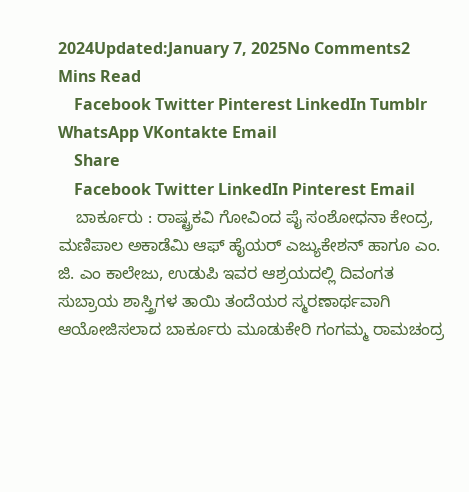2024Updated:January 7, 2025No Comments2 Mins Read
    Facebook Twitter Pinterest LinkedIn Tumblr WhatsApp VKontakte Email
    Share
    Facebook Twitter LinkedIn Pinterest Email
    ಬಾರ್ಕೂರು : ರಾಷ್ಟ್ರಕವಿ ಗೋವಿಂದ ಪೈ ಸಂಶೋಧನಾ ಕೇಂದ್ರ, ಮಣಿಪಾಲ ಅಕಾಡೆಮಿ ಆಫ್ ಹೈಯರ್ ಎಜ್ಯುಕೇಶನ್ ಹಾಗೂ ಎಂ. ಜಿ. ಎಂ ಕಾಲೇಜು, ಉಡುಪಿ ಇವರ ಆಶ್ರಯದಲ್ಲಿ ದಿವಂಗತ ಸುಬ್ರಾಯ ಶಾಸ್ತ್ರಿಗಳ ತಾಯಿ ತಂದೆಯರ ಸ್ಮರಣಾರ್ಥವಾಗಿ ಆಯೋಜಿಸಲಾದ ಬಾರ್ಕೂರು ಮೂಡುಕೇರಿ ಗಂಗಮ್ಮ ರಾಮಚಂದ್ರ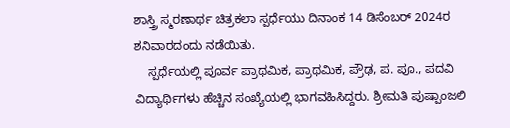ಶಾಸ್ತ್ರಿ ಸ್ಮರಣಾರ್ಥ ಚಿತ್ರಕಲಾ ಸ್ಪರ್ಧೆಯು ದಿನಾಂಕ 14 ಡಿಸೆಂಬರ್ 2024ರ ಶನಿವಾರದಂದು ನಡೆಯಿತು.
    ಸ್ಪರ್ಧೆಯಲ್ಲಿ ಪೂರ್ವ ಪ್ರಾಥಮಿಕ, ಪ್ರಾಥಮಿಕ, ಪ್ರೌಢ, ಪ. ಪೂ., ಪದವಿ ವಿದ್ಯಾರ್ಥಿಗಳು ಹೆಚ್ಚಿನ ಸಂಖ್ಯೆಯಲ್ಲಿ ಭಾಗವಹಿಸಿದ್ದರು. ಶ್ರೀಮತಿ ಪುಷ್ಪಾಂಜಲಿ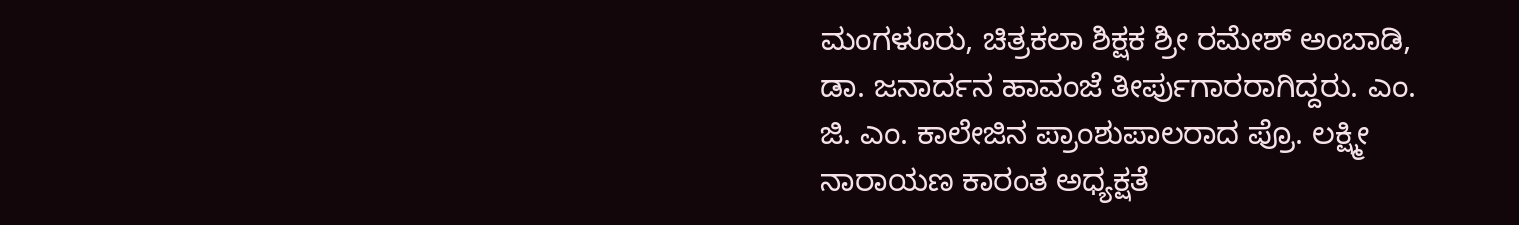ಮಂಗಳೂರು, ಚಿತ್ರಕಲಾ ಶಿಕ್ಷಕ ಶ್ರೀ ರಮೇಶ್ ಅಂಬಾಡಿ, ಡಾ. ಜನಾರ್ದನ ಹಾವಂಜೆ ತೀರ್ಪುಗಾರರಾಗಿದ್ದರು. ಎಂ. ಜಿ. ಎಂ. ಕಾಲೇಜಿನ ಪ್ರಾಂಶುಪಾಲರಾದ ಪ್ರೊ. ಲಕ್ಷ್ಮೀ ನಾರಾಯಣ ಕಾರಂತ ಅಧ್ಯಕ್ಷತೆ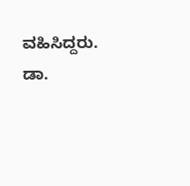ವಹಿಸಿದ್ದರು. ಡಾ.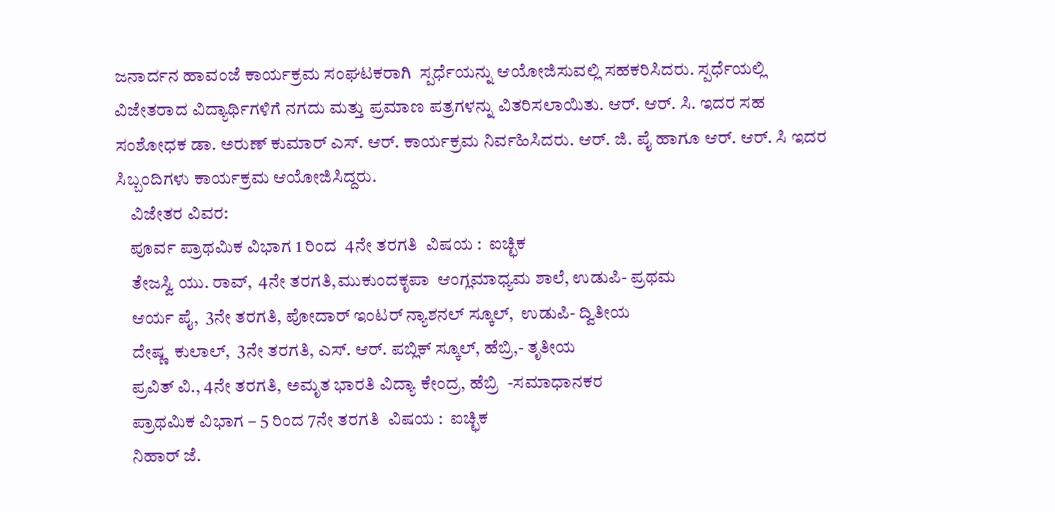ಜನಾರ್ದನ ಹಾವಂಜೆ ಕಾರ್ಯಕ್ರಮ ಸಂಘಟಕರಾಗಿ  ಸ್ಪರ್ಧೆಯನ್ನು ಆಯೋಜಿಸುವಲ್ಲಿ ಸಹಕರಿಸಿದರು. ಸ್ಪರ್ಧೆಯಲ್ಲಿ ವಿಜೇತರಾದ ವಿದ್ಯಾರ್ಥಿಗಳಿಗೆ ನಗದು ಮತ್ತು ಪ್ರಮಾಣ ಪತ್ರಗಳನ್ನು ವಿತರಿಸಲಾಯಿತು. ಆರ್. ಆರ್. ಸಿ. ಇದರ ಸಹ ಸಂಶೋಧಕ ಡಾ. ಅರುಣ್ ಕುಮಾರ್ ಎಸ್. ಆರ್. ಕಾರ್ಯಕ್ರಮ ನಿರ್ವಹಿಸಿದರು. ಆರ್. ಜಿ. ಪೈ ಹಾಗೂ ಆರ್. ಆರ್. ಸಿ ಇದರ ಸಿಬ್ಬಂದಿಗಳು ಕಾರ್ಯಕ್ರಮ ಆಯೋಜಿಸಿದ್ದರು.
    ವಿಜೇತರ ವಿವರ:
    ಪೂರ್ವ ಪ್ರಾಥಮಿಕ ವಿಭಾಗ 1 ರಿಂದ  4ನೇ ತರಗತಿ  ವಿಷಯ :  ಐಚ್ಛಿಕ
    ತೇಜಸ್ವಿ ಯು. ರಾವ್,  4ನೇ ತರಗತಿ,ಮುಕುಂದಕೃಪಾ  ಆಂಗ್ಲಮಾಧ್ಯಮ ಶಾಲೆ, ಉಡುಪಿ- ಪ್ರಥಮ
    ಆರ್ಯ ಪೈ,  3ನೇ ತರಗತಿ, ಪೋದಾರ್ ಇಂಟರ್ ನ್ಯಾಶನಲ್ ಸ್ಕೂಲ್,  ಉಡುಪಿ- ದ್ವಿತೀಯ
    ದೇಷ್ಣ  ಕುಲಾಲ್,  3ನೇ ತರಗತಿ, ಎಸ್. ಆರ್. ಪಬ್ಲಿಕ್ ಸ್ಕೂಲ್, ಹೆಬ್ರಿ,- ತೃತೀಯ
    ಪ್ರವಿತ್ ವಿ., 4ನೇ ತರಗತಿ, ಅಮೃತ ಭಾರತಿ ವಿದ್ಯಾ ಕೇಂದ್ರ, ಹೆಬ್ರಿ  -ಸಮಾಧಾನಕರ
    ಪ್ರಾಥಮಿಕ ವಿಭಾಗ – 5 ರಿಂದ 7ನೇ ತರಗತಿ  ವಿಷಯ :  ಐಚ್ಛಿಕ
    ನಿಹಾರ್ ಜೆ.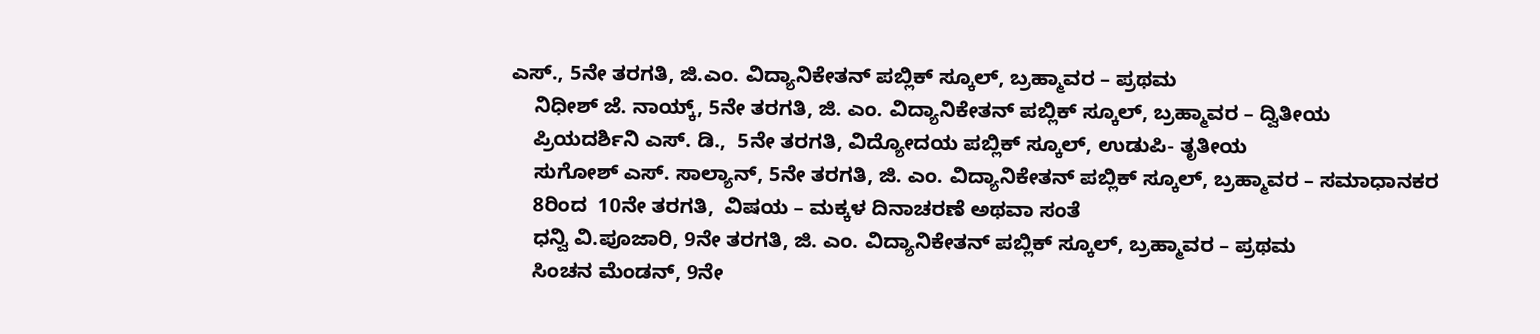ಎಸ್., 5ನೇ ತರಗತಿ, ಜಿ.ಎಂ. ವಿದ್ಯಾನಿಕೇತನ್ ಪಬ್ಲಿಕ್ ಸ್ಕೂಲ್, ಬ್ರಹ್ಮಾವರ – ಪ್ರಥಮ
    ನಿಧೀಶ್ ಜೆ. ನಾಯ್ಕ್, 5ನೇ ತರಗತಿ, ಜಿ. ಎಂ. ವಿದ್ಯಾನಿಕೇತನ್ ಪಬ್ಲಿಕ್ ಸ್ಕೂಲ್, ಬ್ರಹ್ಮಾವರ – ದ್ವಿತೀಯ
    ಪ್ರಿಯದರ್ಶಿನಿ ಎಸ್. ಡಿ.,  5ನೇ ತರಗತಿ, ವಿದ್ಯೋದಯ ಪಬ್ಲಿಕ್ ಸ್ಕೂಲ್, ಉಡುಪಿ- ತೃತೀಯ
    ಸುಗೋಶ್ ಎಸ್. ಸಾಲ್ಯಾನ್, 5ನೇ ತರಗತಿ, ಜಿ. ಎಂ. ವಿದ್ಯಾನಿಕೇತನ್ ಪಬ್ಲಿಕ್ ಸ್ಕೂಲ್, ಬ್ರಹ್ಮಾವರ – ಸಮಾಧಾನಕರ
    8ರಿಂದ  10ನೇ ತರಗತಿ,  ವಿಷಯ – ಮಕ್ಕಳ ದಿನಾಚರಣೆ ಅಥವಾ ಸಂತೆ
    ಧನ್ವಿ ವಿ.ಪೂಜಾರಿ, 9ನೇ ತರಗತಿ, ಜಿ. ಎಂ. ವಿದ್ಯಾನಿಕೇತನ್ ಪಬ್ಲಿಕ್ ಸ್ಕೂಲ್, ಬ್ರಹ್ಮಾವರ – ಪ್ರಥಮ
    ಸಿಂಚನ ಮೆಂಡನ್, 9ನೇ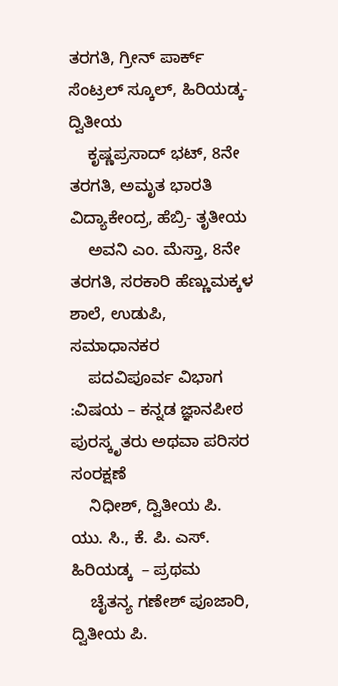ತರಗತಿ, ಗ್ರೀನ್ ಪಾರ್ಕ್ ಸೆಂಟ್ರಲ್ ಸ್ಕೂಲ್, ಹಿರಿಯಡ್ಕ- ದ್ವಿತೀಯ
    ಕೃಷ್ಣಪ್ರಸಾದ್ ಭಟ್, 8ನೇ ತರಗತಿ, ಅಮೃತ ಭಾರತಿ ವಿದ್ಯಾಕೇಂದ್ರ, ಹೆಬ್ರಿ- ತೃತೀಯ
    ಅವನಿ ಎಂ. ಮೆಸ್ತಾ, 8ನೇ ತರಗತಿ, ಸರಕಾರಿ ಹೆಣ್ಣುಮಕ್ಕಳ ಶಾಲೆ, ಉಡುಪಿ, ಸಮಾಧಾನಕರ
    ಪದವಿಪೂರ್ವ ವಿಭಾಗ :ವಿಷಯ – ಕನ್ನಡ ಜ್ಞಾನಪೀಠ ಪುರಸ್ಕೃತರು ಅಥವಾ ಪರಿಸರ ಸಂರಕ್ಷಣೆ
    ನಿಧೀಶ್, ದ್ವಿತೀಯ ಪಿ. ಯು. ಸಿ., ಕೆ. ಪಿ. ಎಸ್. ಹಿರಿಯಡ್ಕ  – ಪ್ರಥಮ
    ಚೈತನ್ಯ ಗಣೇಶ್ ಪೂಜಾರಿ, ದ್ವಿತೀಯ ಪಿ.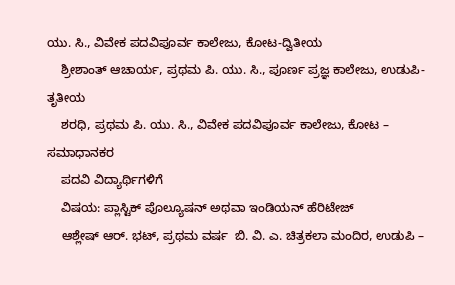ಯು. ಸಿ., ವಿವೇಕ ಪದವಿಪೂರ್ವ ಕಾಲೇಜು, ಕೋಟ-ದ್ವಿತೀಯ
    ಶ್ರೀಶಾಂತ್ ಆಚಾರ್ಯ, ಪ್ರಥಮ ಪಿ. ಯು. ಸಿ., ಪೂರ್ಣ ಪ್ರಜ್ಞ ಕಾಲೇಜು, ಉಡುಪಿ-ತೃತೀಯ
    ಶರಧಿ, ಪ್ರಥಮ ಪಿ. ಯು. ಸಿ., ವಿವೇಕ ಪದವಿಪೂರ್ವ ಕಾಲೇಜು, ಕೋಟ – ಸಮಾಧಾನಕರ
    ಪದವಿ ವಿದ್ಯಾರ್ಥಿಗಳಿಗೆ
    ವಿಷಯ: ಪ್ಲಾಸ್ಟಿಕ್ ಪೊಲ್ಯೂಷನ್ ಅಥವಾ ಇಂಡಿಯನ್ ಹೆರಿಟೇಜ್
    ಆಶ್ಲೇಷ್ ಆರ್. ಭಟ್, ಪ್ರಥಮ ವರ್ಷ  ಬಿ. ವಿ. ಎ. ಚಿತ್ರಕಲಾ ಮಂದಿರ, ಉಡುಪಿ –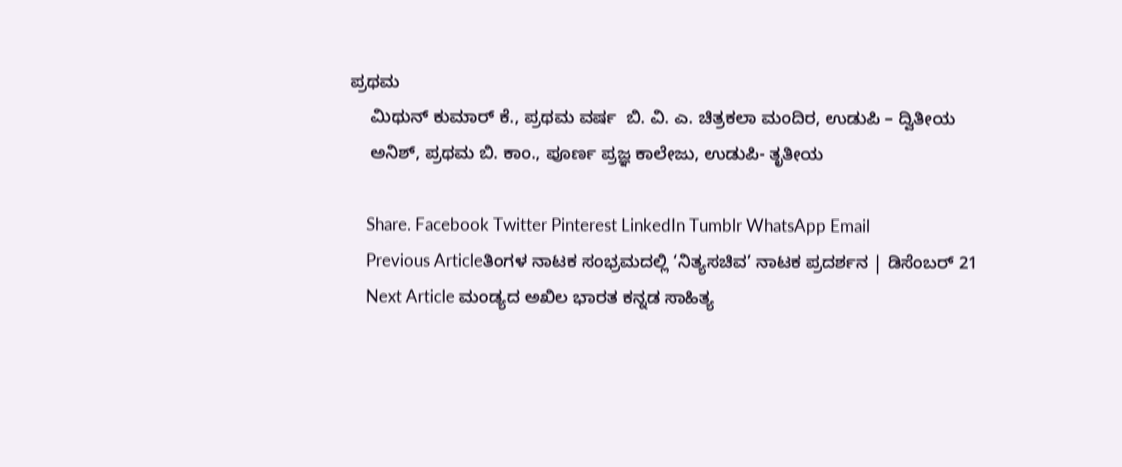ಪ್ರಥಮ
    ಮಿಥುನ್ ಕುಮಾರ್ ಕೆ., ಪ್ರಥಮ ವರ್ಷ  ಬಿ. ವಿ. ಎ. ಚಿತ್ರಕಲಾ ಮಂದಿರ, ಉಡುಪಿ – ದ್ವಿತೀಯ
    ಅನಿಶ್, ಪ್ರಥಮ ಬಿ. ಕಾಂ., ಪೂರ್ಣ ಪ್ರಜ್ಞ ಕಾಲೇಜು, ಉಡುಪಿ- ತೃತೀಯ

    Share. Facebook Twitter Pinterest LinkedIn Tumblr WhatsApp Email
    Previous Articleತಿಂಗಳ ನಾಟಕ ಸಂಭ್ರಮದಲ್ಲಿ ‘ನಿತ್ಯಸಚಿವ’ ನಾಟಕ ಪ್ರದರ್ಶನ | ಡಿಸೆಂಬರ್ 21
    Next Article ಮಂಡ್ಯದ ಅಖಿಲ ಭಾರತ ಕನ್ನಡ ಸಾಹಿತ್ಯ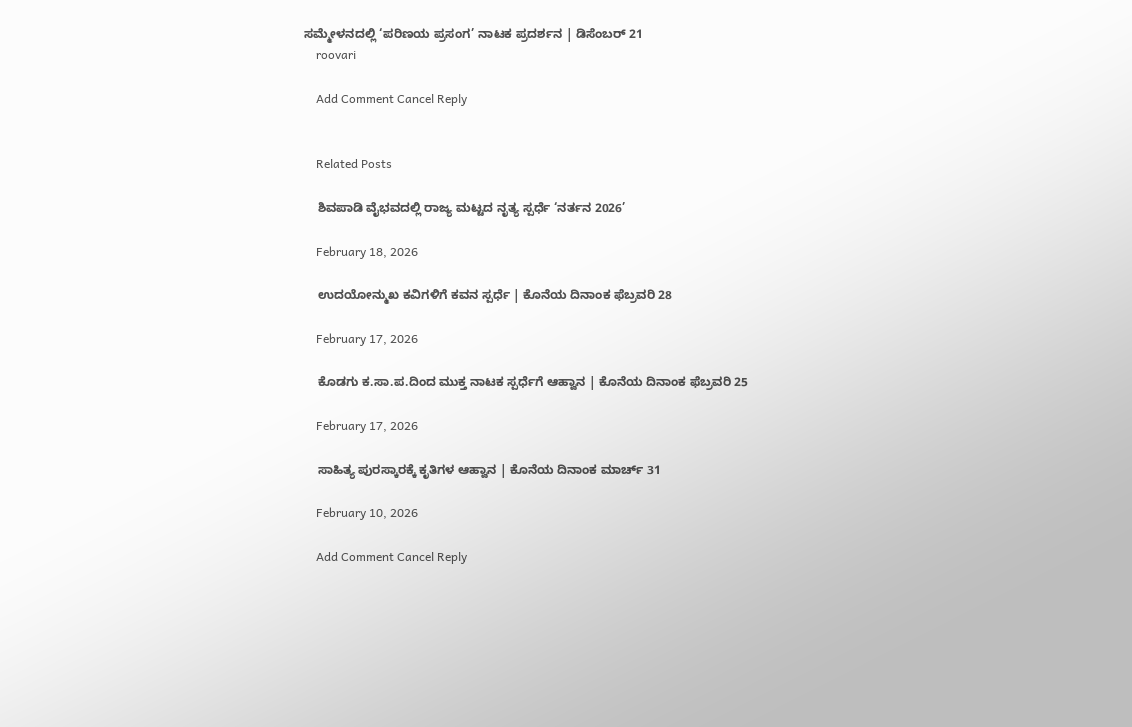ಸಮ್ಮೇಳನದಲ್ಲಿ ‘ಪರಿಣಯ ಪ್ರಸಂಗ’ ನಾಟಕ ಪ್ರದರ್ಶನ | ಡಿಸೆಂಬರ್ 21
    roovari

    Add Comment Cancel Reply


    Related Posts

    ಶಿವಪಾಡಿ ವೈಭವದಲ್ಲಿ ರಾಜ್ಯ ಮಟ್ಟದ ನೃತ್ಯ ಸ್ಪರ್ಧೆ ‘ನರ್ತನ 2026’

    February 18, 2026

    ಉದಯೋನ್ಮುಖ ಕವಿಗಳಿಗೆ ಕವನ ಸ್ಪರ್ಧೆ | ಕೊನೆಯ ದಿನಾಂಕ ಫೆಬ್ರವರಿ 28

    February 17, 2026

    ಕೊಡಗು ಕ.ಸಾ.ಪ.ದಿಂದ ಮುಕ್ತ ನಾಟಕ ಸ್ಪರ್ಧೆಗೆ ಆಹ್ವಾನ | ಕೊನೆಯ ದಿನಾಂಕ ಫೆಬ್ರವರಿ 25

    February 17, 2026

    ಸಾಹಿತ್ಯ ಪುರಸ್ಕಾರಕ್ಕೆ ಕೃತಿಗಳ ಆಹ್ವಾನ | ಕೊನೆಯ ದಿನಾಂಕ ಮಾರ್ಚ್ 31

    February 10, 2026

    Add Comment Cancel Reply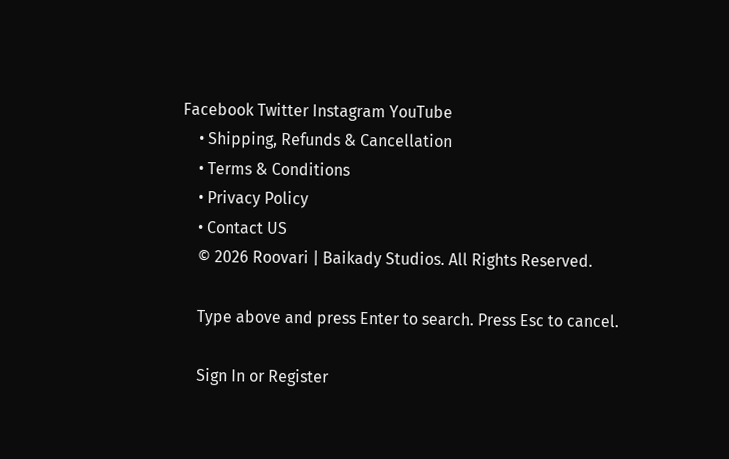Facebook Twitter Instagram YouTube
    • Shipping, Refunds & Cancellation
    • Terms & Conditions
    • Privacy Policy
    • Contact US
    © 2026 Roovari | Baikady Studios. All Rights Reserved.

    Type above and press Enter to search. Press Esc to cancel.

    Sign In or Register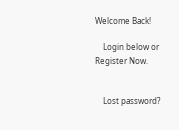Welcome Back!

    Login below or Register Now.


    Lost password?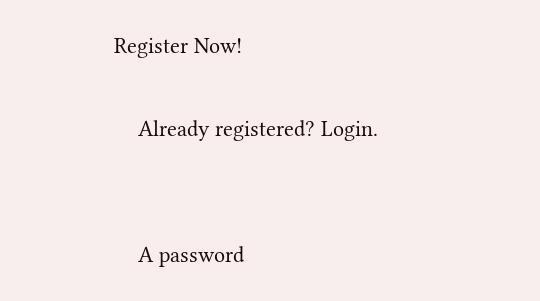Register Now!

    Already registered? Login.


    A password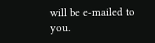will be e-mailed to you.